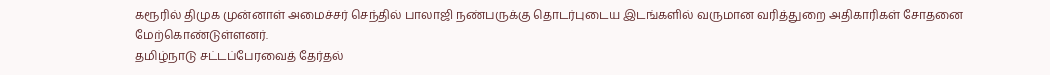கரூரில் திமுக முன்னாள் அமைச்சர் செந்தில் பாலாஜி நண்பருக்கு தொடர்புடைய இடங்களில் வருமான வரித்துறை அதிகாரிகள் சோதனை மேற்கொண்டுள்ளனர்.
தமிழ்நாடு சட்டப்பேரவைத் தேர்தல்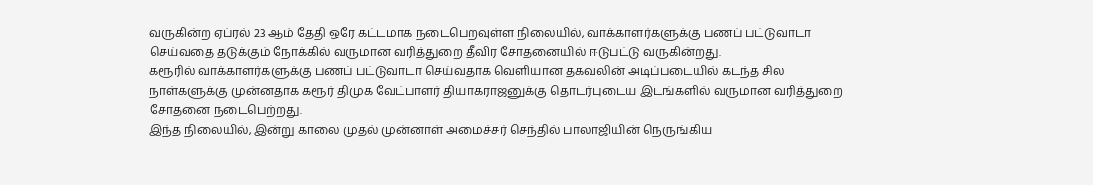வருகின்ற ஏப்ரல் 23 ஆம் தேதி ஒரே கட்டமாக நடைபெறவுள்ள நிலையில், வாக்காளர்களுக்கு பணப் பட்டுவாடா செய்வதை தடுக்கும் நோக்கில் வருமான வரித்துறை தீவிர சோதனையில் ஈடுபட்டு வருகின்றது.
கரூரில் வாக்காளர்களுக்கு பணப் பட்டுவாடா செய்வதாக வெளியான தகவலின் அடிப்படையில் கடந்த சில நாள்களுக்கு முன்னதாக கரூர் திமுக வேட்பாளர் தியாகராஜனுக்கு தொடர்புடைய இடங்களில் வருமான வரித்துறை சோதனை நடைபெற்றது.
இந்த நிலையில், இன்று காலை முதல் முன்னாள் அமைச்சர் செந்தில் பாலாஜியின் நெருங்கிய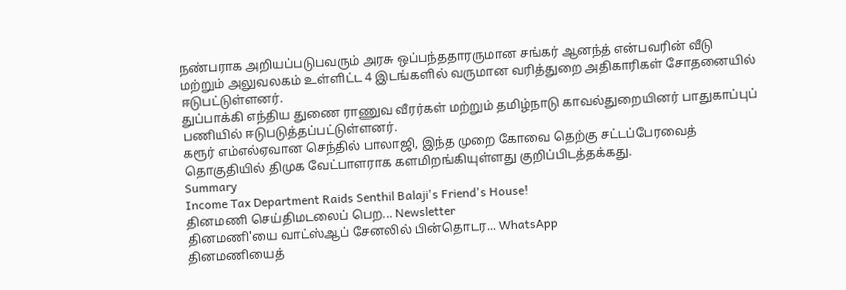நண்பராக அறியப்படுபவரும் அரசு ஒப்பந்ததாரருமான சங்கர் ஆனந்த் என்பவரின் வீடு மற்றும் அலுவலகம் உள்ளிட்ட 4 இடங்களில் வருமான வரித்துறை அதிகாரிகள் சோதனையில் ஈடுபட்டுள்ளனர்.
துப்பாக்கி எந்திய துணை ராணுவ வீரர்கள் மற்றும் தமிழ்நாடு காவல்துறையினர் பாதுகாப்புப் பணியில் ஈடுபடுத்தப்பட்டுள்ளனர்.
கரூர் எம்எல்ஏவான செந்தில் பாலாஜி, இந்த முறை கோவை தெற்கு சட்டப்பேரவைத் தொகுதியில் திமுக வேட்பாளராக களமிறங்கியுள்ளது குறிப்பிடத்தக்கது.
Summary
Income Tax Department Raids Senthil Balaji's Friend's House!
தினமணி செய்திமடலைப் பெற... Newsletter
தினமணி'யை வாட்ஸ்ஆப் சேனலில் பின்தொடர... WhatsApp
தினமணியைத்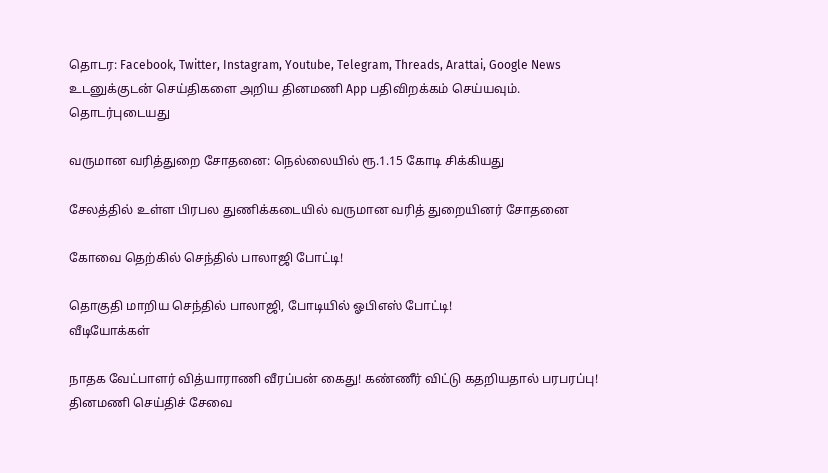தொடர: Facebook, Twitter, Instagram, Youtube, Telegram, Threads, Arattai, Google News
உடனுக்குடன் செய்திகளை அறிய தினமணி App பதிவிறக்கம் செய்யவும்.
தொடர்புடையது

வருமான வரித்துறை சோதனை: நெல்லையில் ரூ.1.15 கோடி சிக்கியது

சேலத்தில் உள்ள பிரபல துணிக்கடையில் வருமான வரித் துறையினர் சோதனை

கோவை தெற்கில் செந்தில் பாலாஜி போட்டி!

தொகுதி மாறிய செந்தில் பாலாஜி, போடியில் ஓபிஎஸ் போட்டி!
வீடியோக்கள்

நாதக வேட்பாளர் வித்யாராணி வீரப்பன் கைது! கண்ணீர் விட்டு கதறியதால் பரபரப்பு!
தினமணி செய்திச் சேவை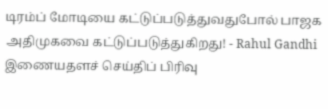டிரம்ப் மோடியை கட்டுப்படுத்துவதுபோல் பாஜக அதிமுகவை கட்டுப்படுத்துகிறது! - Rahul Gandhi
இணையதளச் செய்திப் பிரிவு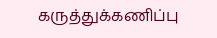கருத்துக்கணிப்பு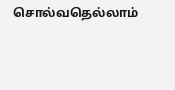சொல்வதெல்லாம்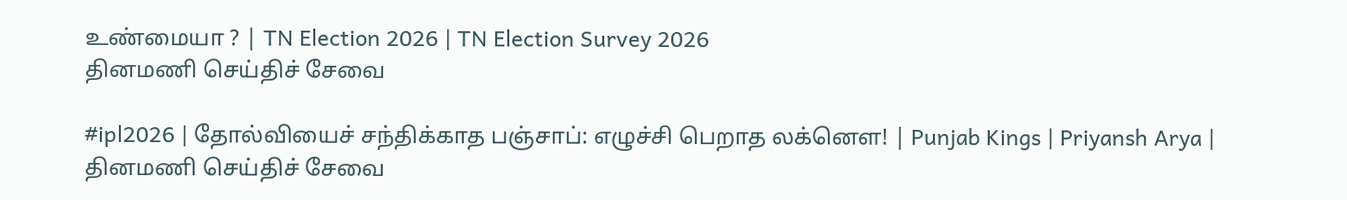உண்மையா ? | TN Election 2026 | TN Election Survey 2026
தினமணி செய்திச் சேவை

#ipl2026 | தோல்வியைச் சந்திக்காத பஞ்சாப்: எழுச்சி பெறாத லக்னௌ! | Punjab Kings | Priyansh Arya |
தினமணி செய்திச் சேவை